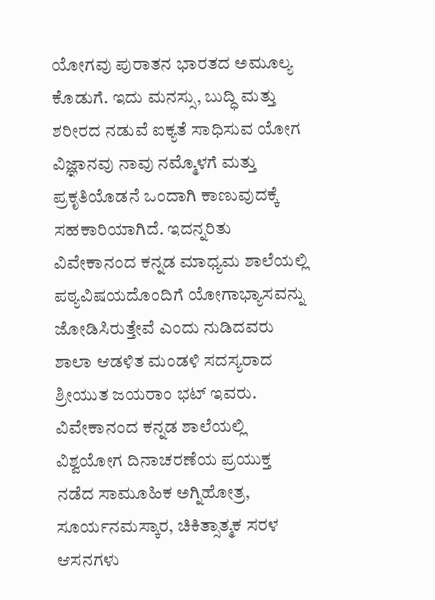ಯೋಗವು ಪುರಾತನ ಭಾರತದ ಅಮೂಲ್ಯ ಕೊಡುಗೆ. ಇದು ಮನಸ್ಸು, ಬುದ್ಧಿ ಮತ್ತು ಶರೀರದ ನಡುವೆ ಐಕ್ಯತೆ ಸಾಧಿಸುವ ಯೋಗ ವಿಜ್ಞಾನವು ನಾವು ನಮ್ಮೊಳಗೆ ಮತ್ತು ಪ್ರಕೃತಿಯೊಡನೆ ಒಂದಾಗಿ ಕಾಣುವುದಕ್ಕೆ ಸಹಕಾರಿಯಾಗಿದೆ. ಇದನ್ನರಿತು ವಿವೇಕಾನಂದ ಕನ್ನಡ ಮಾಧ್ಯಮ ಶಾಲೆಯಲ್ಲಿ ಪಠ್ಯವಿಷಯದೊಂದಿಗೆ ಯೋಗಾಭ್ಯಾಸವನ್ನು ಜೋಡಿಸಿರುತ್ತೇವೆ ಎಂದು ನುಡಿದವರು ಶಾಲಾ ಆಡಳಿತ ಮಂಡಳಿ ಸದಸ್ಯರಾದ ಶ್ರೀಯುತ ಜಯರಾಂ ಭಟ್ ಇವರು. ವಿವೇಕಾನಂದ ಕನ್ನಡ ಶಾಲೆಯಲ್ಲಿ ವಿಶ್ವಯೋಗ ದಿನಾಚರಣೆಯ ಪ್ರಯುಕ್ತ ನಡೆದ ಸಾಮೂಹಿಕ ಅಗ್ನಿಹೋತ್ರ, ಸೂರ್ಯನಮಸ್ಕಾರ, ಚಿಕಿತ್ಸಾತ್ಮಕ ಸರಳ ಆಸನಗಳು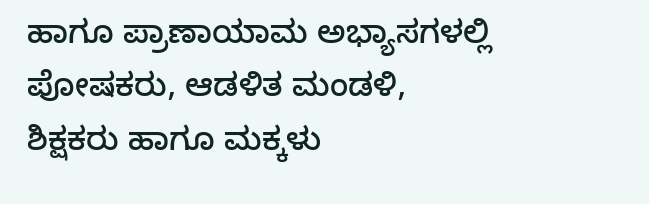ಹಾಗೂ ಪ್ರಾಣಾಯಾಮ ಅಭ್ಯಾಸಗಳಲ್ಲಿ ಪೋಷಕರು, ಆಡಳಿತ ಮಂಡಳಿ, ಶಿಕ್ಷಕರು ಹಾಗೂ ಮಕ್ಕಳು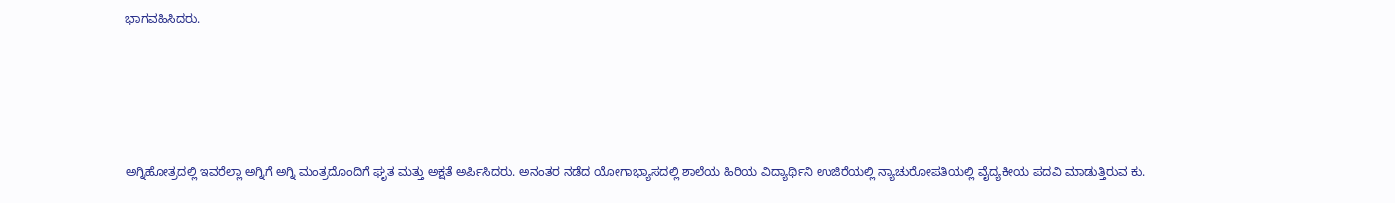ಭಾಗವಹಿಸಿದರು.








ಅಗ್ನಿಹೋತ್ರದಲ್ಲಿ ಇವರೆಲ್ಲಾ ಅಗ್ನಿಗೆ ಅಗ್ನಿ ಮಂತ್ರದೊಂದಿಗೆ ಘೃತ ಮತ್ತು ಅಕ್ಷತೆ ಅರ್ಪಿಸಿದರು. ಅನಂತರ ನಡೆದ ಯೋಗಾಭ್ಯಾಸದಲ್ಲಿ ಶಾಲೆಯ ಹಿರಿಯ ವಿದ್ಯಾರ್ಥಿನಿ ಉಜಿರೆಯಲ್ಲಿ ನ್ಯಾಚುರೋಪತಿಯಲ್ಲಿ ವೈದ್ಯಕೀಯ ಪದವಿ ಮಾಡುತ್ತಿರುವ ಕು.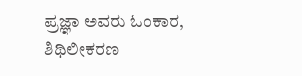ಪ್ರಜ್ಞಾ ಅವರು ಓಂಕಾರ, ಶಿಥಿಲೀಕರಣ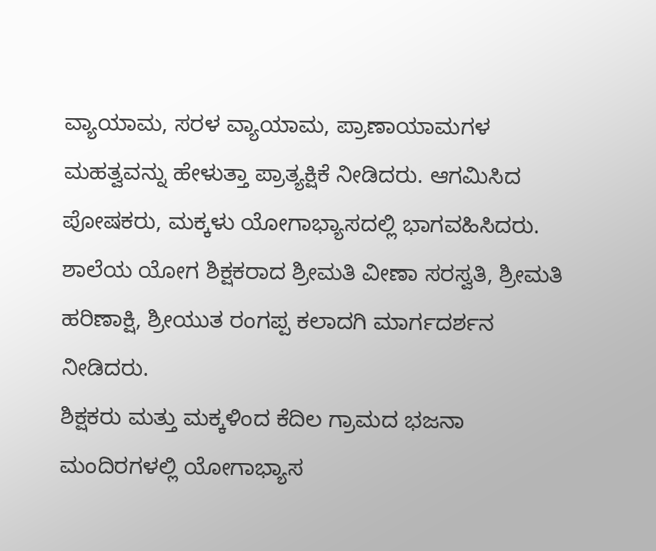ವ್ಯಾಯಾಮ, ಸರಳ ವ್ಯಾಯಾಮ, ಪ್ರಾಣಾಯಾಮಗಳ ಮಹತ್ವವನ್ನು ಹೇಳುತ್ತಾ ಪ್ರಾತ್ಯಕ್ಷಿಕೆ ನೀಡಿದರು. ಆಗಮಿಸಿದ ಪೋಷಕರು, ಮಕ್ಕಳು ಯೋಗಾಭ್ಯಾಸದಲ್ಲಿ ಭಾಗವಹಿಸಿದರು. ಶಾಲೆಯ ಯೋಗ ಶಿಕ್ಷಕರಾದ ಶ್ರೀಮತಿ ವೀಣಾ ಸರಸ್ವತಿ, ಶ್ರೀಮತಿ ಹರಿಣಾಕ್ಷಿ, ಶ್ರೀಯುತ ರಂಗಪ್ಪ ಕಲಾದಗಿ ಮಾರ್ಗದರ್ಶನ ನೀಡಿದರು.
ಶಿಕ್ಷಕರು ಮತ್ತು ಮಕ್ಕಳಿಂದ ಕೆದಿಲ ಗ್ರಾಮದ ಭಜನಾ ಮಂದಿರಗಳಲ್ಲಿ ಯೋಗಾಭ್ಯಾಸ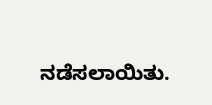ನಡೆಸಲಾಯಿತು.